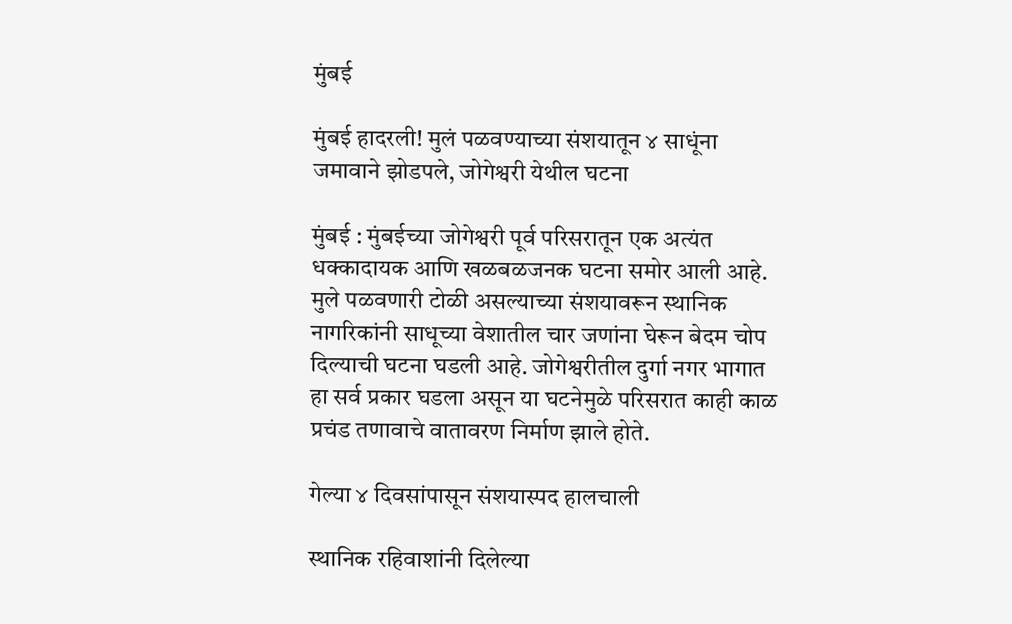मुंबई

मुंबई हादरली! मुलं पळवण्याच्या संशयातून ४ साधूंना जमावाने झोडपले, जोगेश्वरी येथील घटना

मुंबई : मुंबईच्या जोगेश्वरी पूर्व परिसरातून एक अत्यंत धक्कादायक आणि खळबळजनक घटना समोर आली आहे. मुले पळवणारी टोळी असल्याच्या संशयावरून स्थानिक नागरिकांनी साधूच्या वेशातील चार जणांना घेरून बेदम चोप दिल्याची घटना घडली आहे. जोगेश्वरीतील दुर्गा नगर भागात हा सर्व प्रकार घडला असून या घटनेमुळे परिसरात काही काळ प्रचंड तणावाचे वातावरण निर्माण झाले होते.

गेल्या ४ दिवसांपासून संशयास्पद हालचाली

स्थानिक रहिवाशांनी दिलेल्या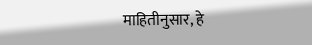माहितीनुसार, हे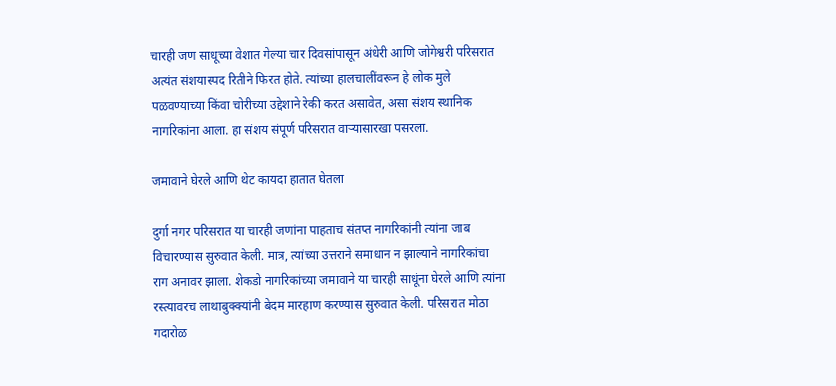चारही जण साधूच्या वेशात गेल्या चार दिवसांपासून अंधेरी आणि जोगेश्वरी परिसरात अत्यंत संशयास्पद रितीने फिरत होते. त्यांच्या हालचालींवरून हे लोक मुले पळवण्याच्या किंवा चोरीच्या उद्देशाने रेकी करत असावेत, असा संशय स्थानिक नागरिकांना आला. हा संशय संपूर्ण परिसरात वाऱ्यासारखा पसरला.

जमावाने घेरले आणि थेट कायदा हातात घेतला

दुर्गा नगर परिसरात या चारही जणांना पाहताच संतप्त नागरिकांनी त्यांना जाब विचारण्यास सुरुवात केली. मात्र, त्यांच्या उत्तराने समाधान न झाल्याने नागरिकांचा राग अनावर झाला. शेकडो नागरिकांच्या जमावाने या चारही साधूंना घेरले आणि त्यांना रस्त्यावरच लाथाबुक्क्यांनी बेदम मारहाण करण्यास सुरुवात केली. परिसरात मोठा गदारोळ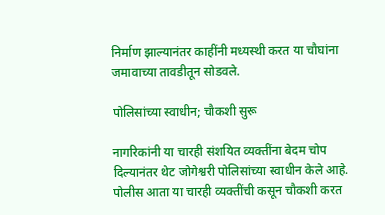निर्माण झाल्यानंतर काहींनी मध्यस्थी करत या चौघांना जमावाच्या तावडीतून सोडवले.

पोलिसांच्या स्वाधीन; चौकशी सुरू

नागरिकांनी या चारही संशयित व्यक्तींना बेदम चोप दिल्यानंतर थेट जोगेश्वरी पोलिसांच्या स्वाधीन केले आहे. पोलीस आता या चारही व्यक्तींची कसून चौकशी करत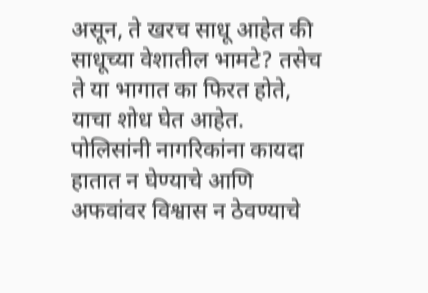असून, ते खरच साधू आहेत की साधूच्या वेशातील भामटे? तसेच ते या भागात का फिरत होते, याचा शोध घेत आहेत. पोलिसांनी नागरिकांना कायदा हातात न घेण्याचे आणि अफवांवर विश्वास न ठेवण्याचे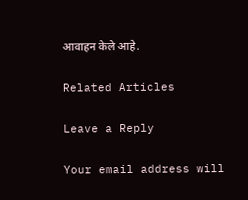आवाहन केले आहे.

Related Articles

Leave a Reply

Your email address will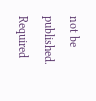not be published. Required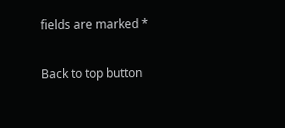fields are marked *

Back to top button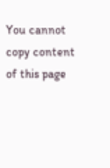You cannot copy content of this page